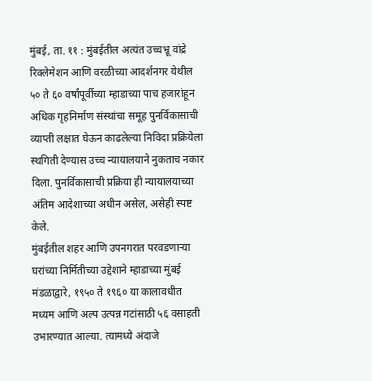मुंबई, ता. ११ : मुंबईतील अत्यंत उच्चभ्रू वांद्रे रिक्लेमेशन आणि वरळीच्या आदर्शनगर येथील ५० ते ६० वर्षांपूर्वीच्या म्हाडाच्या पाच हजारांहून अधिक गृहनिर्माण संस्थांचा समूह पुनर्विकासाची व्याप्ती लक्षात घेऊन काढलेल्या निविदा प्रक्रियेला स्थगिती देण्यास उच्च न्यायालयाने नुकताच नकार दिला. पुनर्विकासाची प्रक्रिया ही न्यायालयाच्या अंतिम आदेशाच्या अधीन असेल, असेही स्पष्ट केले.
मुंबईतील शहर आणि उपनगरात परवडणाऱ्या घरांच्या निर्मितीच्या उद्देशाने म्हाडाच्या मुंबई मंडळाद्वारे, १९५० ते १९६० या कालावधीत मध्यम आणि अल्प उत्पन्न गटांसाठी ५६ वसाहती उभारण्यात आल्या. त्यामध्ये अंदाजे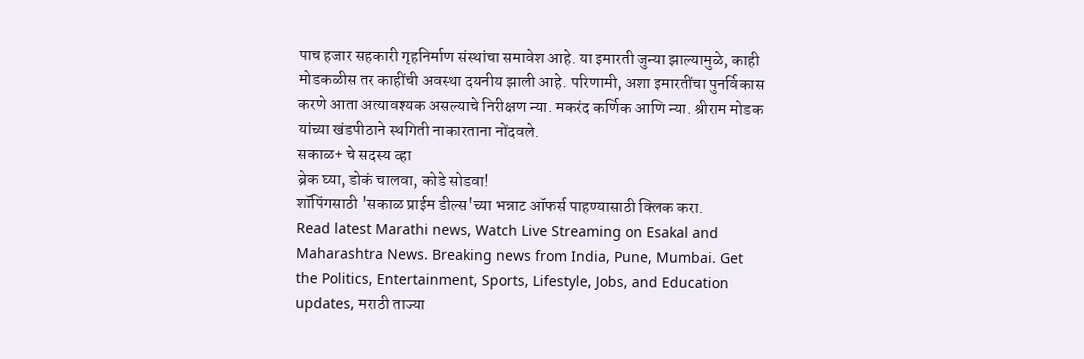पाच हजार सहकारी गृहनिर्माण संस्थांचा समावेश आहे. या इमारती जुन्या झाल्यामुळे, काही मोडकळीस तर काहींची अवस्था दयनीय झाली आहे. परिणामी, अशा इमारतींचा पुनर्विकास करणे आता अत्यावश्यक असल्याचे निरीक्षण न्या. मकरंद कर्णिक आणि न्या. श्रीराम मोडक यांच्या खंडपीठाने स्थगिती नाकारताना नोंदवले.
सकाळ+ चे सदस्य व्हा
ब्रेक घ्या, डोकं चालवा, कोडे सोडवा!
शॉपिंगसाठी 'सकाळ प्राईम डील्स'च्या भन्नाट ऑफर्स पाहण्यासाठी क्लिक करा.
Read latest Marathi news, Watch Live Streaming on Esakal and Maharashtra News. Breaking news from India, Pune, Mumbai. Get the Politics, Entertainment, Sports, Lifestyle, Jobs, and Education updates, मराठी ताज्या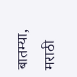बातम्या, मराठी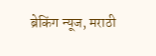ब्रेकिंग न्यूज, मराठी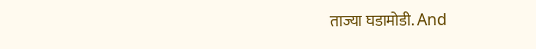ताज्या घडामोडी. And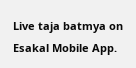Live taja batmya on Esakal Mobile App.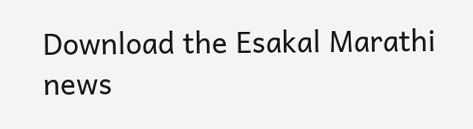Download the Esakal Marathi news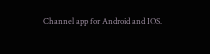Channel app for Android and IOS.